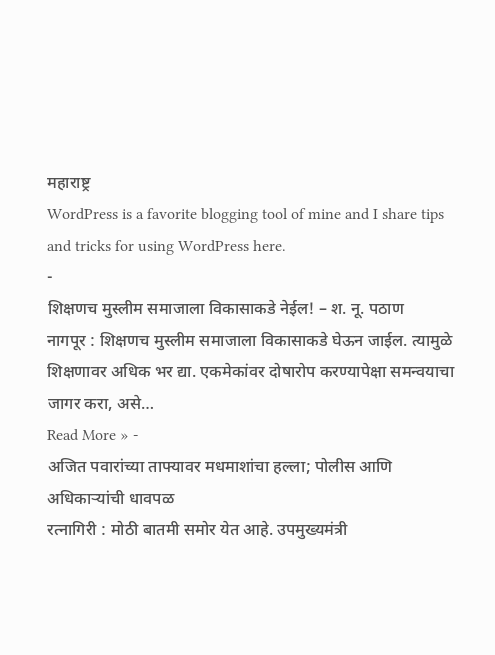महाराष्ट्र
WordPress is a favorite blogging tool of mine and I share tips and tricks for using WordPress here.
-
शिक्षणच मुस्लीम समाजाला विकासाकडे नेईल! – श. नू. पठाण
नागपूर : शिक्षणच मुस्लीम समाजाला विकासाकडे घेऊन जाईल. त्यामुळे शिक्षणावर अधिक भर द्या. एकमेकांवर दोषारोप करण्यापेक्षा समन्वयाचा जागर करा, असे…
Read More » -
अजित पवारांच्या ताफ्यावर मधमाशांचा हल्ला; पोलीस आणि अधिकाऱ्यांची धावपळ
रत्नागिरी : मोठी बातमी समोर येत आहे. उपमुख्यमंत्री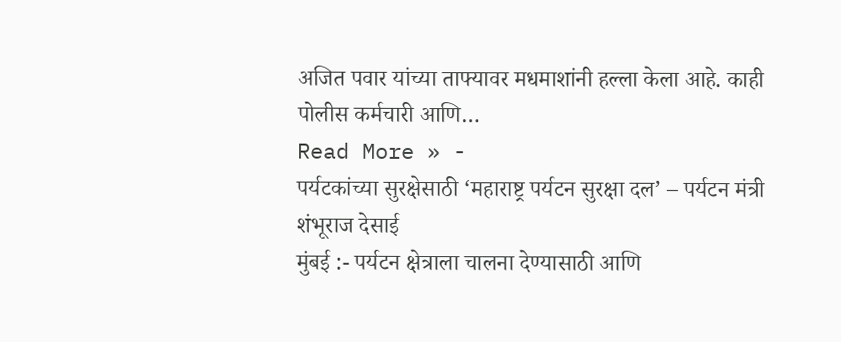अजित पवार यांच्या ताफ्यावर मधमाशांनी हल्ला केला आहे. काही पोलीस कर्मचारी आणि…
Read More » -
पर्यटकांच्या सुरक्षेसाठी ‘महाराष्ट्र पर्यटन सुरक्षा दल’ – पर्यटन मंत्री शंभूराज देसाई
मुंबई :- पर्यटन क्षेत्राला चालना देण्यासाठी आणि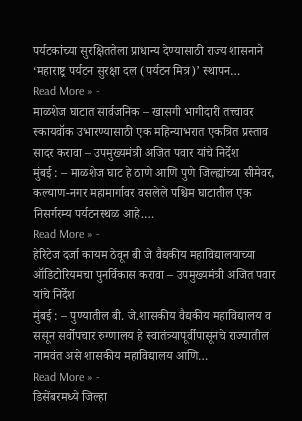पर्यटकांच्या सुरक्षिततेला प्राधान्य देण्यासाठी राज्य शासनाने ‘महाराष्ट्र पर्यटन सुरक्षा दल (पर्यटन मित्र)’ स्थापन…
Read More » -
माळशेज घाटात सार्वजनिक – खासगी भागीदारी तत्त्वावर स्कायवॉक उभारण्यासाठी एक महिन्याभरात एकत्रित प्रस्ताव सादर करावा – उपमुख्यमंत्री अजित पवार यांचे निर्देश
मुंबई : – माळशेज घाट हे ठाणे आणि पुणे जिल्ह्यांच्या सीमेवर, कल्याण-नगर महामार्गावर वसलेले पश्चिम घाटातील एक निसर्गरम्य पर्यटनस्थळ आहे.…
Read More » -
हेरिटेज दर्जा कायम ठेवून बी जे वैद्यकीय महाविद्यालयाच्या ऑडिटोरियमचा पुनर्विकास करावा – उपमुख्यमंत्री अजित पवार यांचे निर्देश
मुंबई : – पुण्यातील बी. जे.शासकीय वैद्यकीय महाविद्यालय व ससून सर्वोपचार रुग्णालय हे स्वातंत्र्यापूर्वीपासूनचे राज्यातील नामवंत असे शासकीय महाविद्यालय आणि…
Read More » -
डिसेंबरमध्ये जिल्हा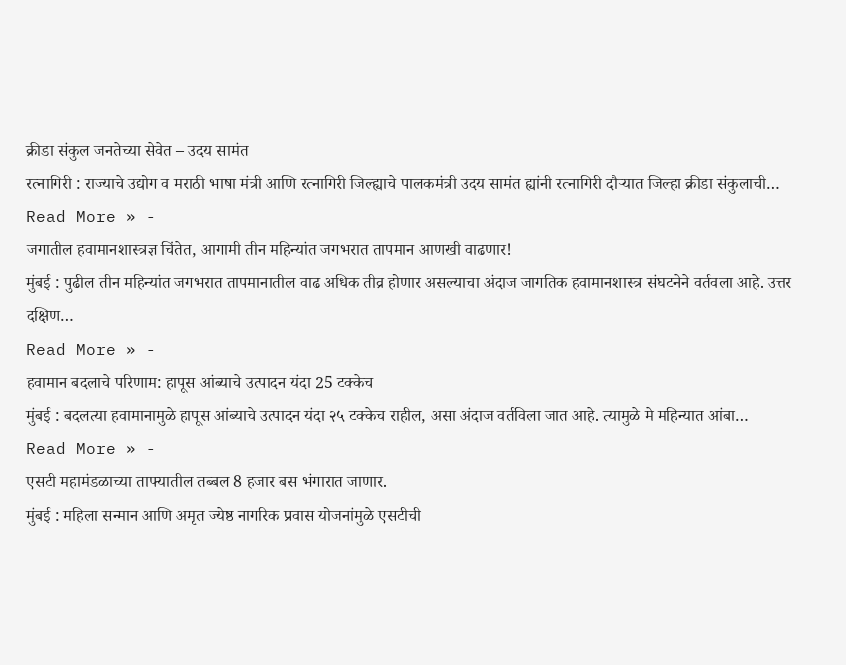क्रीडा संकुल जनतेच्या सेवेत – उदय सामंत
रत्नागिरी : राज्याचे उद्योग व मराठी भाषा मंत्री आणि रत्नागिरी जिल्ह्याचे पालकमंत्री उदय सामंत ह्यांनी रत्नागिरी दौऱ्यात जिल्हा क्रीडा संकुलाची…
Read More » -
जगातील हवामानशास्त्रज्ञ चिंतेत, आगामी तीन महिन्यांत जगभरात तापमान आणखी वाढणार!
मुंबई : पुढील तीन महिन्यांत जगभरात तापमानातील वाढ अधिक तीव्र होणार असल्याचा अंदाज जागतिक हवामानशास्त्र संघटनेने वर्तवला आहे. उत्तर दक्षिण…
Read More » -
हवामान बदलाचे परिणाम: हापूस आंब्याचे उत्पादन यंदा 25 टक्केच
मुंबई : बदलत्या हवामानामुळे हापूस आंब्याचे उत्पादन यंदा २५ टक्केच राहील, असा अंदाज वर्तविला जात आहे. त्यामुळे मे महिन्यात आंबा…
Read More » -
एसटी महामंडळाच्या ताफ्यातील तब्बल 8 हजार बस भंगारात जाणार.
मुंबई : महिला सन्मान आणि अमृत ज्येष्ठ नागरिक प्रवास योजनांमुळे एसटीची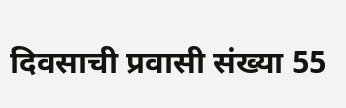दिवसाची प्रवासी संख्या 55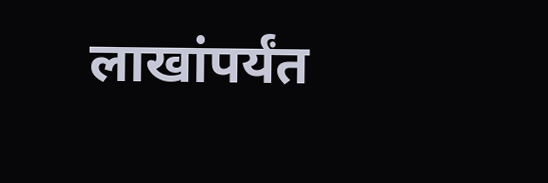लाखांपर्यंत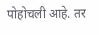पोहोचली आहे. तर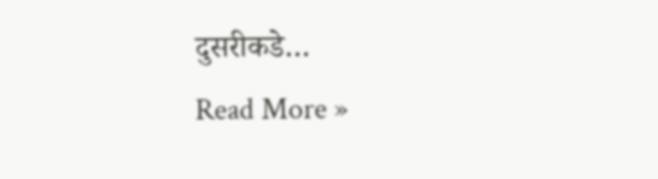दुसरीकडे…
Read More »